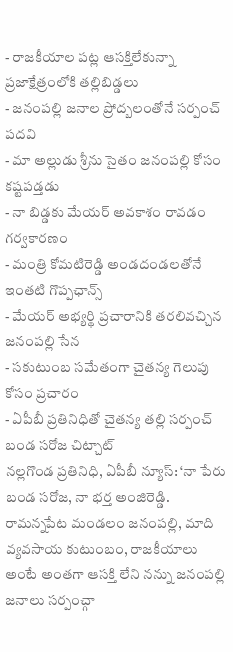- రాజకీయాల పట్ల ఆసక్తిలేకున్నా ప్రజాక్షేత్రంలోకి తల్లిబిడ్డలు
- జనంపల్లి జనాల ప్రోద్బలంతోనే సర్పంచ్ పదవి
- మా అల్లుడు శ్రీను సైతం జనంపల్లి కోసం కష్టపడ్తడు
- నా బిడ్డకు మేయర్ అవకాశం రావడం గర్వకారణం
- మంత్రి కోమటిరెడ్డి అండదండలతోనే ఇంతటి గొప్పఛాన్స్
- మేయర్ అభ్యర్థి ప్రచారానికి తరలివచ్చిన జనంపల్లి సేన
- సకుటుంబ సమేతంగా చైతన్య గెలుపు కోసం ప్రచారం
- ఏపీబీ ప్రతినిధితో చైతన్య తల్లి సర్పంచ్ బండ సరోజ చిట్చాట్
నల్లగొండ ప్రతినిధి, ఏపీబీ న్యూస్: ‘నా పేరు బండ సరోజ, నా భర్త అంజిరెడ్డి. రామన్నపేట మండలం జనంపల్లి, మాది వ్యవసాయ కుటుంబం, రాజకీయాలు అంటే అంతగా ఆసక్తి లేని నన్ను జనంపల్లి జనాలు సర్పంచ్గా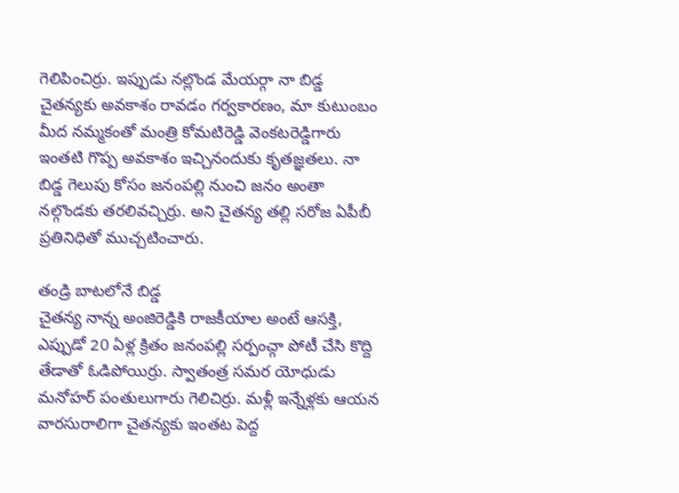గెలిపించిర్రు. ఇప్పుడు నల్లొండ మేయర్గా నా బిడ్డ చైతన్యకు అవకాశం రావడం గర్వకారణం, మా కుటుంబం మీద నమ్మకంతో మంత్రి కోమటిరెడ్డి వెంకటరెడ్డిగారు ఇంతటి గొప్ప అవకాశం ఇచ్చినందుకు కృతజ్ఞతలు. నా బిడ్డ గెలుపు కోసం జనంపల్లి నుంచి జనం అంతా నల్గొండకు తరలివచ్చిర్రు. అని చైతన్య తల్లి సరోజ ఏపీబీ ప్రతినిధితో ముచ్చటించారు.

తండ్రి బాటలోనే బిడ్డ
చైతన్య నాన్న అంజిరెడ్డికి రాజకీయాల అంటే ఆసక్తి, ఎప్పుడో 20 ఏళ్ల క్రితం జనంపల్లి సర్పంచ్గా పోటీ చేసి కొద్ది తేడాతో ఓడిపోయిర్రు. స్వాతంత్ర సమర యోధుడు మనోహర్ పంతులుగారు గెలిచిర్రు. మళ్లీ ఇన్నేళ్లకు ఆయన వారసురాలిగా చైతన్యకు ఇంతట పెద్ద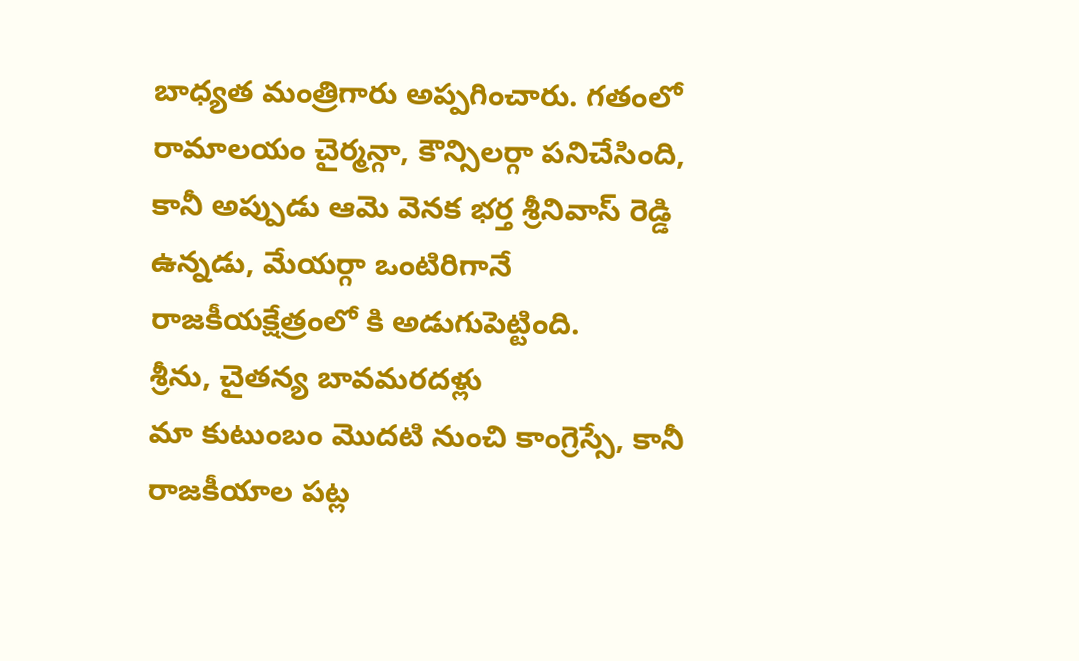బాధ్యత మంత్రిగారు అప్పగించారు. గతంలో రామాలయం చైర్మన్గా, కౌన్సిలర్గా పనిచేసింది, కానీ అప్పుడు ఆమె వెనక భర్త శ్రీనివాస్ రెడ్డి ఉన్నడు, మేయర్గా ఒంటిరిగానే రాజకీయక్షేత్రంలో కి అడుగుపెట్టింది.
శ్రీను, చైతన్య బావమరదళ్లు
మా కుటుంబం మొదటి నుంచి కాంగ్రెస్సే, కానీ రాజకీయాల పట్ల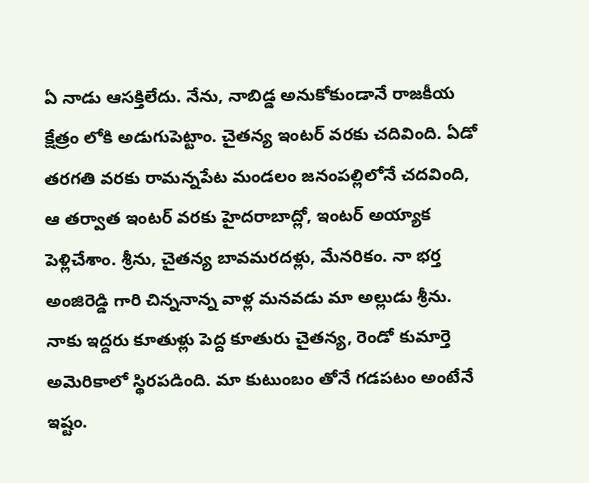ఏ నాడు ఆసక్తిలేదు. నేను, నాబిడ్డ అనుకోకుండానే రాజకీయ క్షేత్రం లోకి అడుగుపెట్టాం. చైతన్య ఇంటర్ వరకు చదివింది. ఏడో తరగతి వరకు రామన్నపేట మండలం జనంపల్లిలోనే చదవింది, ఆ తర్వాత ఇంటర్ వరకు హైదరాబాద్లో, ఇంటర్ అయ్యాక పెళ్లిచేశాం. శ్రీను, చైతన్య బావమరదళ్లు, మేనరికం. నా భర్త అంజిరెడ్డి గారి చిన్ననాన్న వాళ్ల మనవడు మా అల్లుడు శ్రీను. నాకు ఇద్దరు కూతుళ్లు పెద్ద కూతురు చైతన్య, రెండో కుమార్తె అమెరికాలో స్థిరపడింది. మా కుటుంబం తోనే గడపటం అంటేనే ఇష్టం.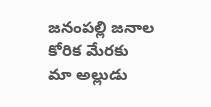జనంపల్లి జనాల కోరిక మేరకు
మా అల్లుడు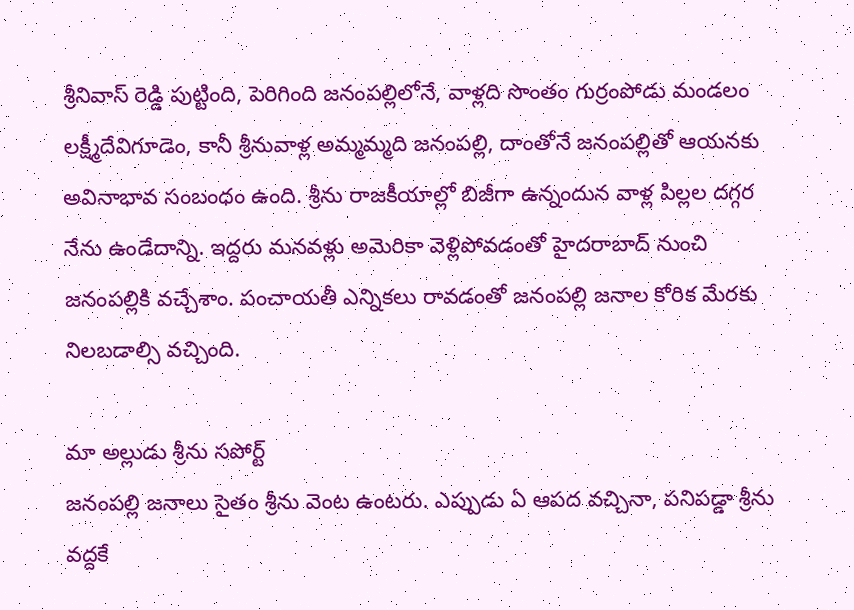శ్రీనివాస్ రెడ్డి పుట్టింది, పెరిగింది జనంపల్లిలోనే, వాళ్లది సొంతం గుర్రంపోడు మండలం లక్ష్మీదేవిగూడెం, కానీ శ్రీనువాళ్ల అమ్మమ్మది జనంపల్లి, దాంతోనే జనంపల్లితో ఆయనకు అవినాభావ సంబంధం ఉంది. శ్రీను రాజకీయాల్లో బిజీగా ఉన్నందున వాళ్ల పిల్లల దగ్గర నేను ఉండేదాన్ని. ఇద్దరు మనవళ్లు అమెరికా వెళ్లిపోవడంతో హైదరాబాద్ నుంచి జనంపల్లికి వచ్చేశాం. పంచాయతీ ఎన్నికలు రావడంతో జనంపల్లి జనాల కోరిక మేరకు నిలబడాల్సి వచ్చింది.

మా అల్లుడు శ్రీను సపోర్ట్
జనంపల్లి జనాలు సైతం శ్రీను వెంట ఉంటరు. ఎప్పుడు ఏ ఆపద వచ్చినా, పనిపడ్డా శ్రీను వద్దకే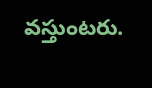వస్తుంటరు.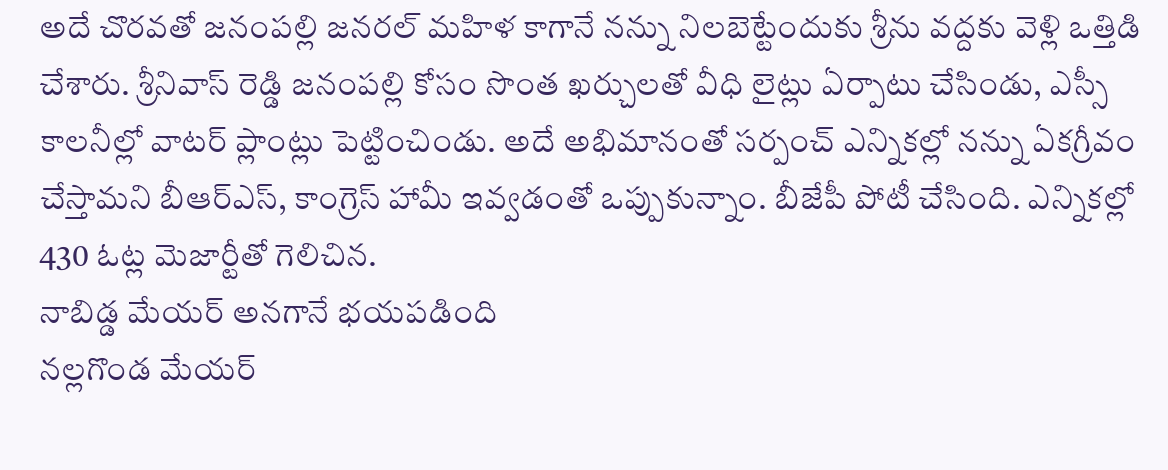అదే చొరవతో జనంపల్లి జనరల్ మహిళ కాగానే నన్ను నిలబెట్టేందుకు శ్రీను వద్దకు వెళ్లి ఒత్తిడి చేశారు. శ్రీనివాస్ రెడ్డి జనంపల్లి కోసం సొంత ఖర్చులతో వీధి లైట్లు ఏర్పాటు చేసిండు, ఎస్సీ కాలనీల్లో వాటర్ ప్లాంట్లు పెట్టించిండు. అదే అభిమానంతో సర్పంచ్ ఎన్నికల్లో నన్ను ఏకగ్రీవం చేస్తామని బీఆర్ఎస్, కాంగ్రెస్ హామీ ఇవ్వడంతో ఒప్పుకున్నాం. బీజేపీ పోటీ చేసింది. ఎన్నికల్లో 430 ఓట్ల మెజార్టీతో గెలిచిన.
నాబిడ్డ మేయర్ అనగానే భయపడింది
నల్లగొండ మేయర్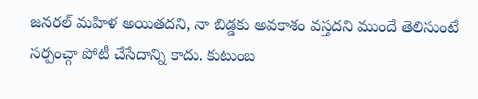జనరల్ మహిళ అయితదని, నా బిడ్డకు అవకాశం వస్తదని ముందే తెలిసుంటే సర్పంచ్గా పోటీ చేసేదాన్ని కాదు. కుటుంబ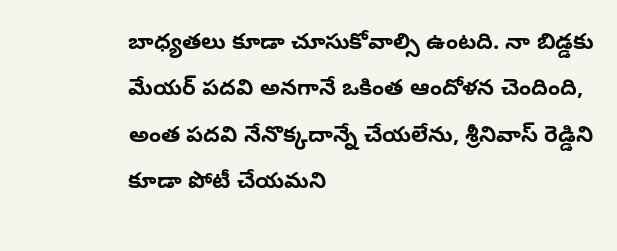బాధ్యతలు కూడా చూసుకోవాల్సి ఉంటది. నా బిడ్డకు మేయర్ పదవి అనగానే ఒకింత ఆందోళన చెందింది, అంత పదవి నేనొక్కదాన్నే చేయలేను, శ్రీనివాస్ రెడ్డిని కూడా పోటీ చేయమని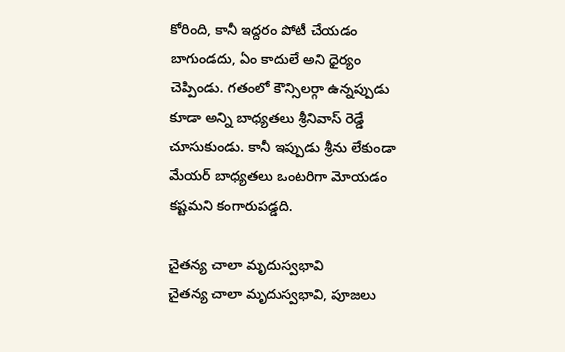కోరింది, కానీ ఇద్దరం పోటీ చేయడం బాగుండదు, ఏం కాదులే అని ధైర్యం చెప్పిండు. గతంలో కౌన్సిలర్గా ఉన్నప్పుడు కూడా అన్ని బాధ్యతలు శ్రీనివాస్ రెడ్డే చూసుకుండు. కానీ ఇప్పుడు శ్రీను లేకుండా మేయర్ బాధ్యతలు ఒంటరిగా మోయడం కష్టమని కంగారుపడ్డది.

చైతన్య చాలా మృదుస్వభావి
చైతన్య చాలా మృదుస్వభావి, పూజలు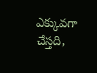ఎక్కువగా చేస్తది,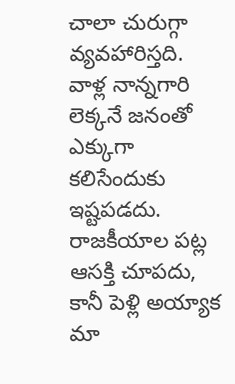చాలా చురుగ్గా వ్యవహారిస్తది. వాళ్ల నాన్నగారి లెక్కనే జనంతో ఎక్కుగా కలిసేందుకు ఇష్టపడదు. రాజకీయాల పట్ల ఆసక్తి చూపదు, కానీ పెళ్లి అయ్యాక మా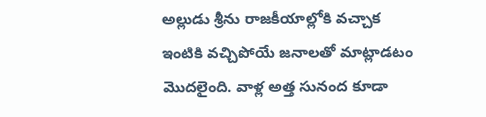అల్లుడు శ్రీను రాజకీయాల్లోకి వచ్చాక ఇంటికి వచ్చిపోయే జనాలతో మాట్లాడటం మొదలైంది. వాళ్ల అత్త సునంద కూడా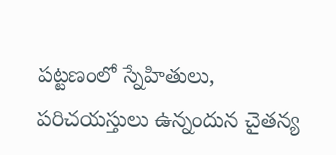పట్టణంలో స్నేహితులు, పరిచయస్తులు ఉన్నందున చైతన్య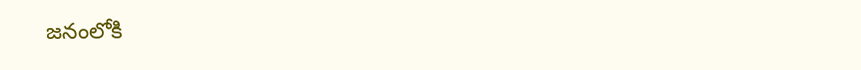జనంలోకి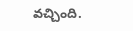వచ్చింది.